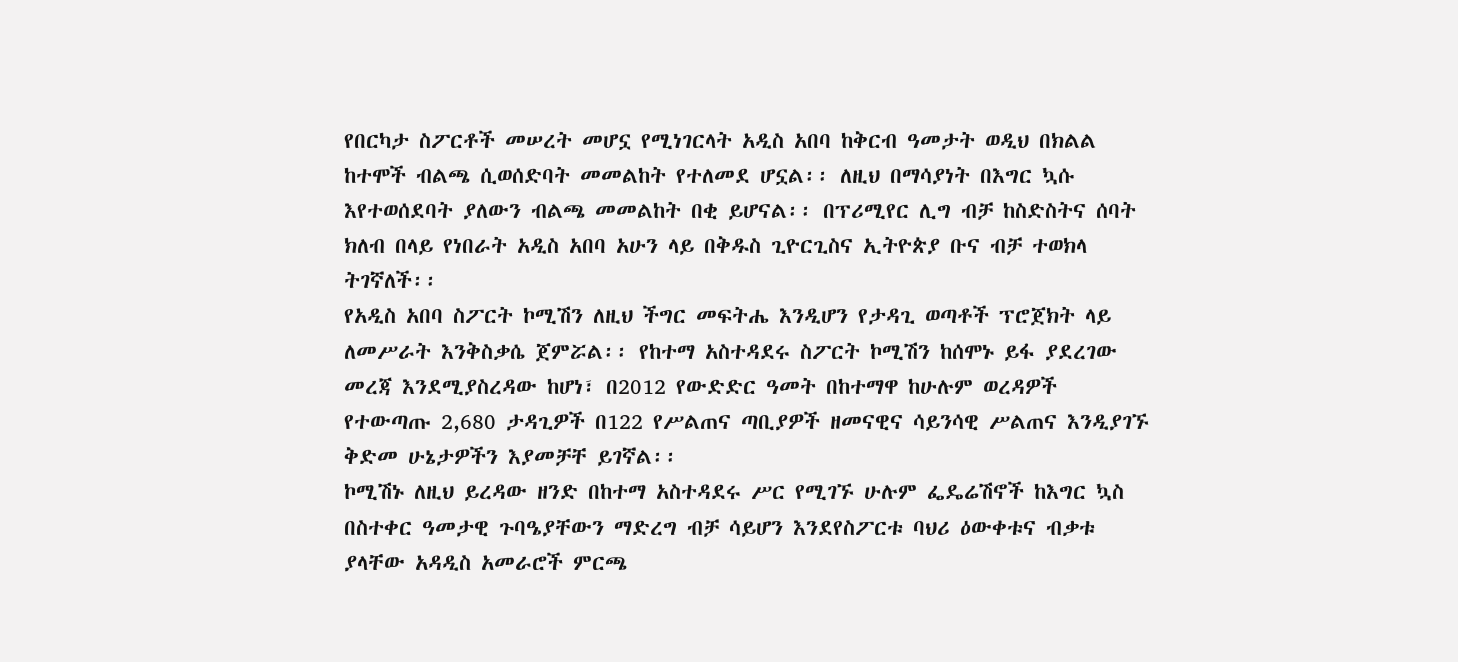የበርካታ ስፖርቶች መሠረት መሆኗ የሚነገርላት አዲስ አበባ ከቅርብ ዓመታት ወዲህ በክልል ከተሞች ብልጫ ሲወሰድባት መመልከት የተለመደ ሆኗል፡፡ ለዚህ በማሳያነት በእግር ኳሱ እየተወሰደባት ያለውን ብልጫ መመልከት በቂ ይሆናል፡፡ በፕሪሚየር ሊግ ብቻ ከስድስትና ሰባት ክለብ በላይ የነበራት አዲስ አበባ አሁን ላይ በቅዱስ ጊዮርጊስና ኢትዮጵያ ቡና ብቻ ተወክላ ትገኛለች፡፡
የአዲስ አበባ ስፖርት ኮሚሽን ለዚህ ችግር መፍትሔ እንዲሆን የታዳጊ ወጣቶች ፕሮጀክት ላይ ለመሥራት እንቅስቃሴ ጀምሯል፡፡ የከተማ አስተዳደሩ ስፖርት ኮሚሽን ከሰሞኑ ይፋ ያደረገው መረጃ እንደሚያስረዳው ከሆነ፣ በ2012 የውድድር ዓመት በከተማዋ ከሁሉም ወረዳዎች የተውጣጡ 2,680 ታዳጊዎች በ122 የሥልጠና ጣቢያዎች ዘመናዊና ሳይንሳዊ ሥልጠና እንዲያገኙ ቅድመ ሁኔታዎችን እያመቻቸ ይገኛል፡፡
ኮሚሽኑ ለዚህ ይረዳው ዘንድ በከተማ አስተዳደሩ ሥር የሚገኙ ሁሉም ፌዴሬሽኖች ከእግር ኳስ በስተቀር ዓመታዊ ጉባዔያቸውን ማድረግ ብቻ ሳይሆን እንደየስፖርቱ ባህሪ ዕውቀቱና ብቃቱ ያላቸው አዳዲስ አመራሮች ምርጫ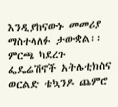እንዲያከናውኑ መመሪያ ማስተላለፉ ታውቋል፡፡
ምርጫ ካደረጉ ፌዴሬሽኖች አትሌቲክስና ወርልድ ቴኳንዶ ጨምሮ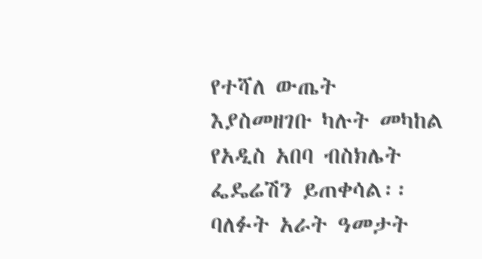የተሻለ ውጤት እያስመዘገቡ ካሉት መካከል የአዲስ አበባ ብስክሌት ፌዴሬሽን ይጠቀሳል፡፡ ባለፉት አራት ዓመታት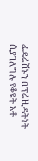ፌዴሬሽኑን በፕሬዚዳትነት ሲያገለግሉ የቆዩት አቶ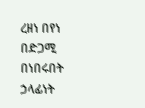ረዘነ በየነ በድጋሚ በነበሩበት ኃላፊነት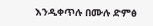እንዲቀጥሉ በሙሉ ድምፅ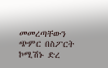መመረጣቸውን ጭምር በስፖርት ኮሚሽኑ ድረ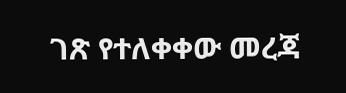ገጽ የተለቀቀው መረጃ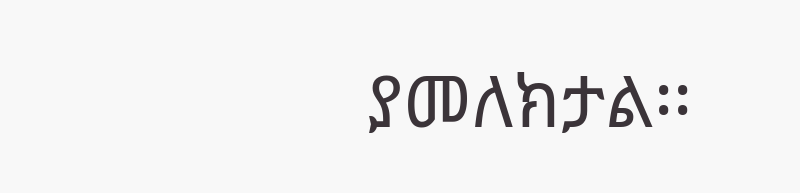ያመለክታል፡፡